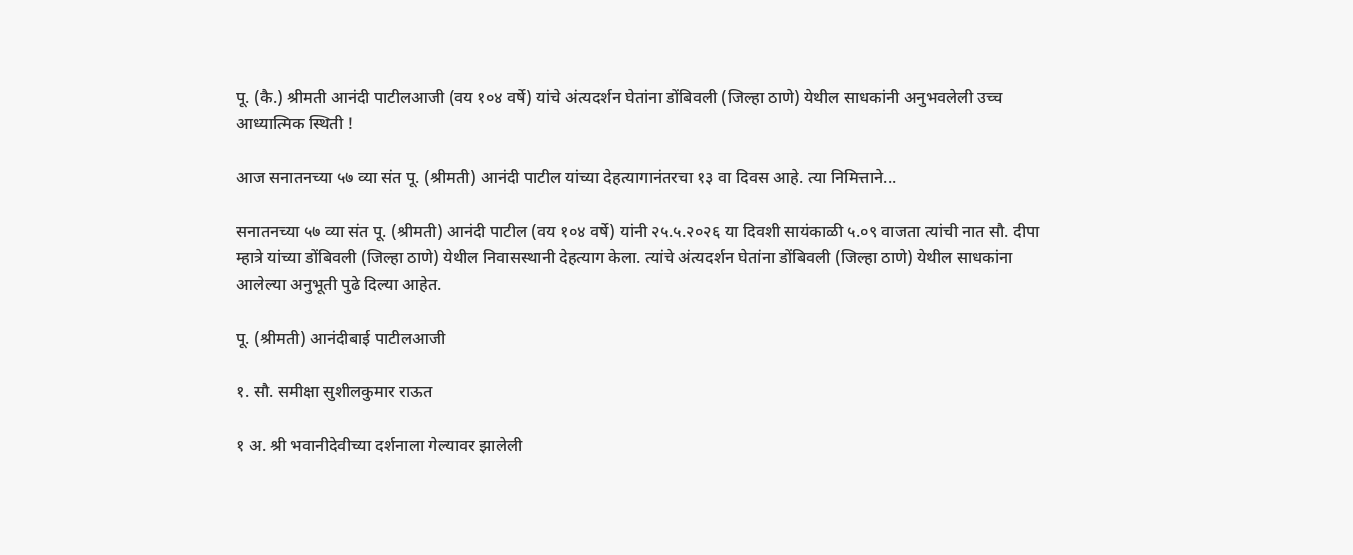पू. (कै.) श्रीमती आनंदी पाटीलआजी (वय १०४ वर्षे) यांचे अंत्यदर्शन घेतांना डोंबिवली (जिल्हा ठाणे) येथील साधकांनी अनुभवलेली उच्च आध्यात्मिक स्थिती !

आज सनातनच्या ५७ व्या संत पू. (श्रीमती) आनंदी पाटील यांच्या देहत्यागानंतरचा १३ वा दिवस आहे. त्या निमित्ताने...

सनातनच्या ५७ व्या संत पू. (श्रीमती) आनंदी पाटील (वय १०४ वर्षे) यांनी २५.५.२०२६ या दिवशी सायंकाळी ५.०९ वाजता त्यांची नात सौ. दीपा म्हात्रे यांच्या डोंबिवली (जिल्हा ठाणे) येथील निवासस्थानी देहत्याग केला. त्यांचे अंत्यदर्शन घेतांना डोंबिवली (जिल्हा ठाणे) येथील साधकांना आलेल्या अनुभूती पुढे दिल्या आहेत.

पू. (श्रीमती) आनंदीबाई पाटीलआजी

१. सौ. समीक्षा सुशीलकुमार राऊत

१ अ. श्री भवानीदेवीच्या दर्शनाला गेल्यावर झालेली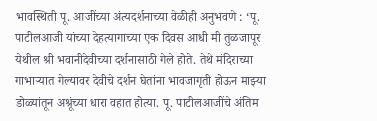भावस्थिती पू. आजींच्या अंत्यदर्शनाच्या वेळीही अनुभवणे : ‘पू. पाटीलआजी यांच्या देहत्यागाच्या एक दिवस आधी मी तुळजापूर येथील श्री भवानीदेवीच्या दर्शनासाठी गेले होते. तेथे मंदिराच्या गाभार्‍यात गेल्यावर देवीचे दर्शन घेतांना भावजागृती होऊन माझ्या डोळ्यांतून अश्रूंच्या धारा वहात होत्या. पू. पाटीलआजींचे अंतिम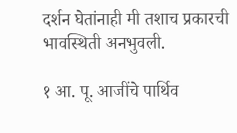दर्शन घेतांनाही मी तशाच प्रकारची भावस्थिती अनभुवली.

१ आ. पू. आजींचे पार्थिव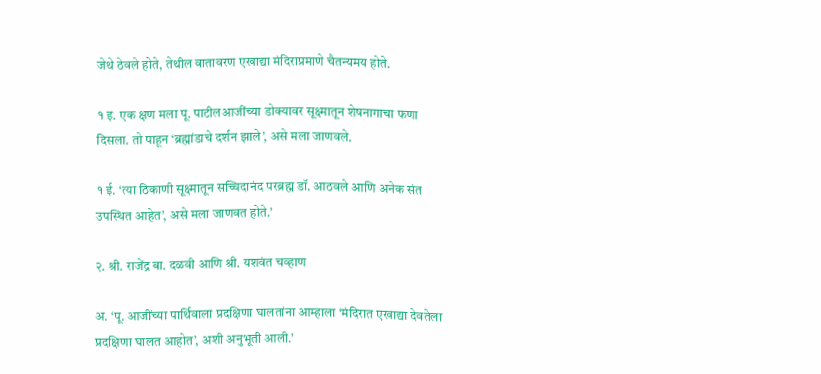जेथे ठेवले होते, तेथील वातावरण एखाद्या मंदिराप्रमाणे चैतन्यमय होते.

१ इ. एक क्षण मला पू. पाटीलआजींच्या डोक्यावर सूक्ष्मातून शेषनागाचा फणा दिसला. तो पाहून ‘ब्रह्मांडाचे दर्शन झाले’, असे मला जाणवले.

१ ई. ‘त्या ठिकाणी सूक्ष्मातून सच्चिदानंद परब्रह्म डॉ. आठवले आणि अनेक संत उपस्थित आहेत’, असे मला जाणवत होते.’

२. श्री. राजेंद्र बा. दळवी आणि श्री. यशवंत चव्हाण

अ. ‘पू. आजींच्या पार्थिवाला प्रदक्षिणा घालतांना आम्हाला ‘मंदिरात एखाद्या देवतेला प्रदक्षिणा घालत आहोत’, अशी अनुभूती आली.’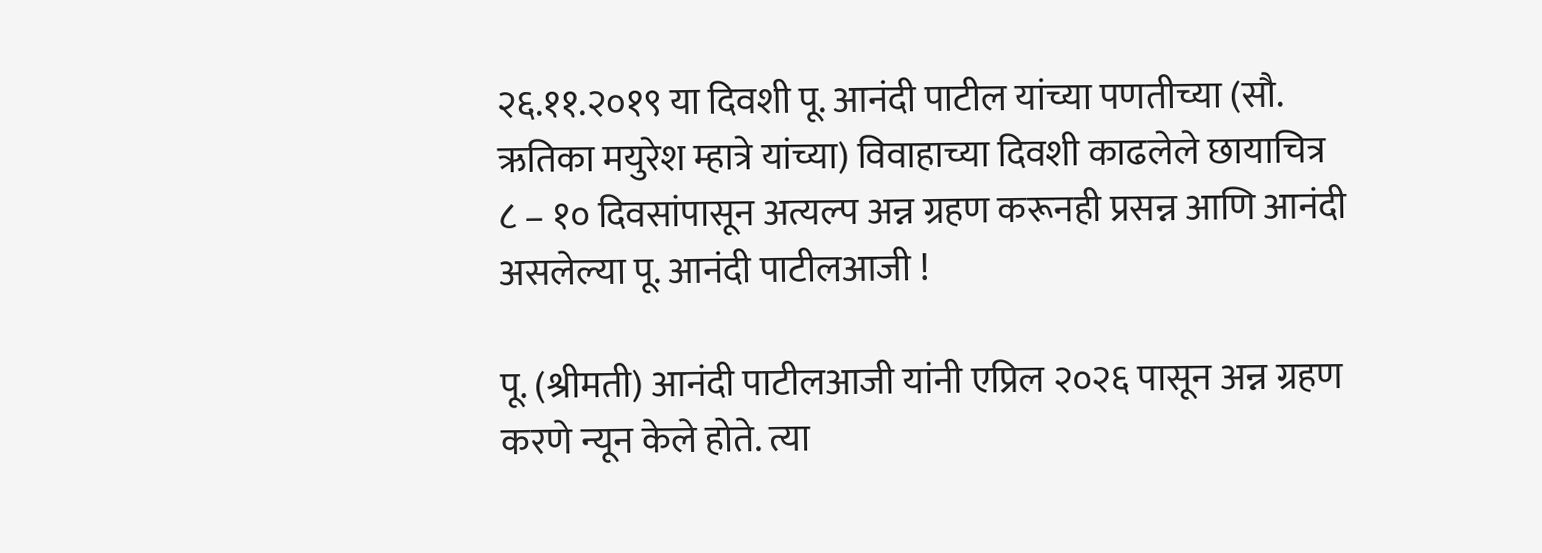२६.११.२०१९ या दिवशी पू. आनंदी पाटील यांच्या पणतीच्या (सौ. ऋतिका मयुरेश म्हात्रे यांच्या) विवाहाच्या दिवशी काढलेले छायाचित्र
८ – १० दिवसांपासून अत्यल्प अन्न ग्रहण करूनही प्रसन्न आणि आनंदी असलेल्या पू. आनंदी पाटीलआजी !

पू. (श्रीमती) आनंदी पाटीलआजी यांनी एप्रिल २०२६ पासून अन्न ग्रहण करणे न्यून केले होते. त्या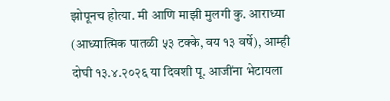झोपूनच होत्या. मी आणि माझी मुलगी कु. आराध्या (आध्यात्मिक पातळी ५३ टक्के, वय १३ वर्षे), आम्ही दोघी १३.४.२०२६ या दिवशी पू. आजींना भेटायला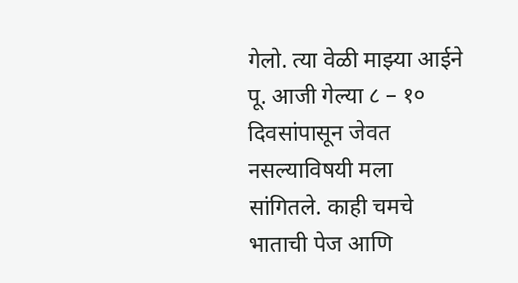गेलो. त्या वेळी माझ्या आईने पू. आजी गेल्या ८ – १० दिवसांपासून जेवत नसल्याविषयी मला सांगितले. काही चमचे भाताची पेज आणि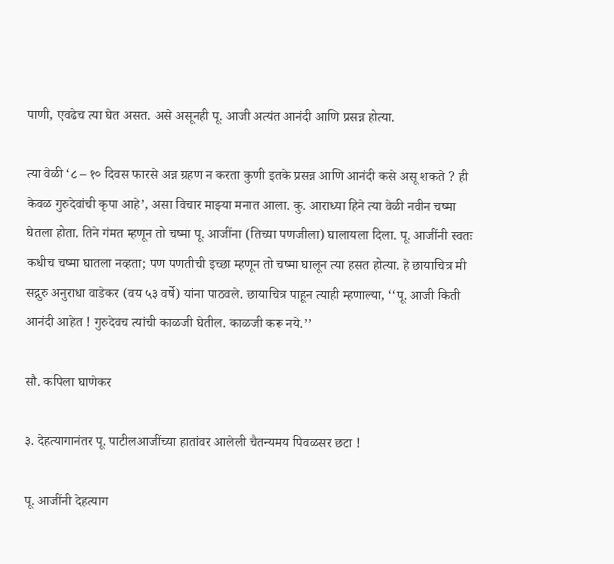पाणी, एवढेच त्या घेत असत. असे असूनही पू. आजी अत्यंत आनंदी आणि प्रसन्न होत्या.

त्या वेळी ‘८ – १० दिवस फारसे अन्न ग्रहण न करता कुणी इतके प्रसन्न आणि आनंदी कसे असू शकते ? ही केवळ गुरुदेवांची कृपा आहे’, असा विचार माझ्या मनात आला. कु. आराध्या हिने त्या वेळी नवीन चष्मा घेतला होता. तिने गंमत म्हणून तो चष्मा पू. आजींना (तिच्या पणजीला) घालायला दिला. पू. आजींनी स्वतः कधीच चष्मा घातला नव्हता; पण पणतीची इच्छा म्हणून तो चष्मा घालून त्या हसत होत्या. हे छायाचित्र मी सद्गुरु अनुराधा वाडेकर (वय ५३ वर्षे) यांना पाठवले. छायाचित्र पाहून त्याही म्हणाल्या, ‘‘पू. आजी किती आनंदी आहेत ! गुरुदेवच त्यांची काळजी घेतील. काळजी करू नये.’’

सौ. कपिला घाणेकर

३. देहत्यागानंतर पू. पाटीलआजींच्या हातांवर आलेली चैतन्यमय पिवळसर छटा !

पू. आजींनी देहत्याग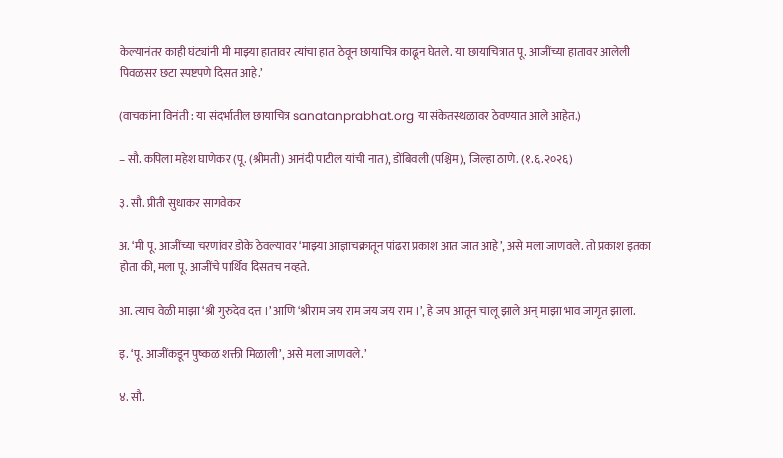केल्यानंतर काही घंट्यांनी मी माझ्या हातावर त्यांचा हात ठेवून छायाचित्र काढून घेतले. या छायाचित्रात पू. आजींच्या हातावर आलेली पिवळसर छटा स्पष्टपणे दिसत आहे.’

(वाचकांना विनंती : या संदर्भातील छायाचित्र sanatanprabhat.org या संकेतस्थळावर ठेवण्यात आले आहेत.)

– सौ. कपिला महेश घाणेकर (पू. (श्रीमती) आनंदी पाटील यांची नात), डोंबिवली (पश्चिम), जिल्हा ठाणे. (१.६.२०२६)

३. सौ. प्रीती सुधाकर सागवेकर

अ. ‘मी पू. आजींच्या चरणांवर डोके ठेवल्यावर ‘माझ्या आज्ञाचक्रातून पांढरा प्रकाश आत जात आहे’, असे मला जाणवले. तो प्रकाश इतका होता की, मला पू. आजींचे पार्थिव दिसतच नव्हते.

आ. त्याच वेळी माझा ‘श्री गुरुदेव दत्त ।’ आणि ‘श्रीराम जय राम जय जय राम ।’, हे जप आतून चालू झाले अन् माझा भाव जागृत झाला.

इ. ‘पू. आजींकडून पुष्कळ शक्ती मिळाली’, असे मला जाणवले.’

४. सौ.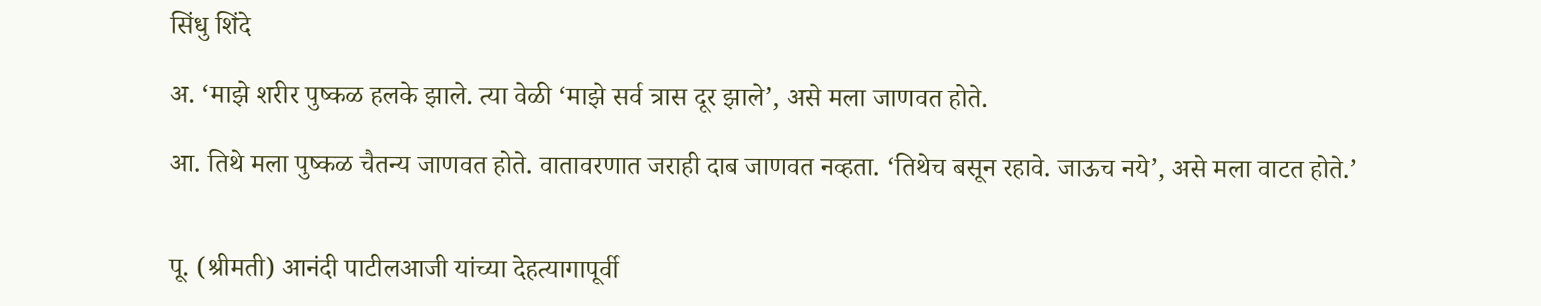सिंधु शिंदे

अ. ‘माझे शरीर पुष्कळ हलके झाले. त्या वेळी ‘माझे सर्व त्रास दूर झाले’, असे मला जाणवत होते.

आ. तिथे मला पुष्कळ चैतन्य जाणवत होते. वातावरणात जराही दाब जाणवत नव्हता. ‘तिथेच बसून रहावे. जाऊच नये’, असे मला वाटत होते.’


पू. (श्रीमती) आनंदी पाटीलआजी यांच्या देहत्यागापूर्वी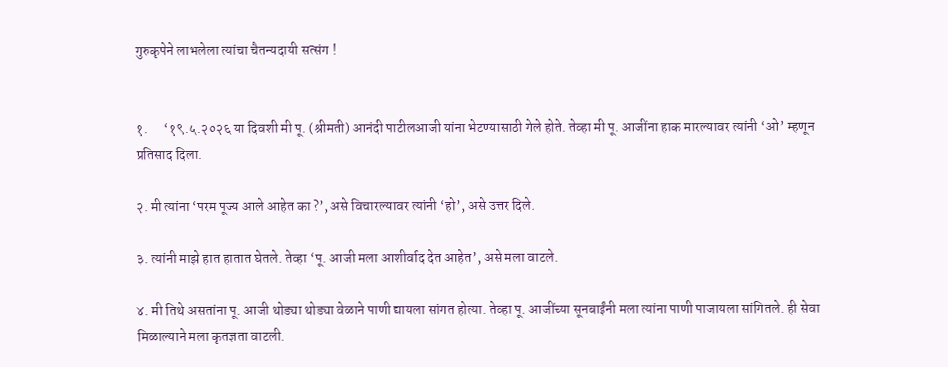गुरुकृपेने लाभलेला त्यांचा चैतन्यदायी सत्संग !


१.      ‘१९.५.२०२६ या दिवशी मी पू. (श्रीमती) आनंदी पाटीलआजी यांना भेटण्यासाठी गेले होते. तेव्हा मी पू. आजींना हाक मारल्यावर त्यांनी ‘ओ’ म्हणून प्रतिसाद दिला.

२. मी त्यांना ‘परम पूज्य आले आहेत का ?’, असे विचारल्यावर त्यांनी ‘हो’, असे उत्तर दिले.

३. त्यांनी माझे हात हातात घेतले. तेव्हा ‘पू. आजी मला आशीर्वाद देत आहेत’, असे मला वाटले.

४. मी तिथे असतांना पू. आजी थोड्या थोड्या वेळाने पाणी द्यायला सांगत होत्या. तेव्हा पू. आजींच्या सूनबाईंनी मला त्यांना पाणी पाजायला सांगितले. ही सेवा मिळाल्याने मला कृतज्ञता वाटली.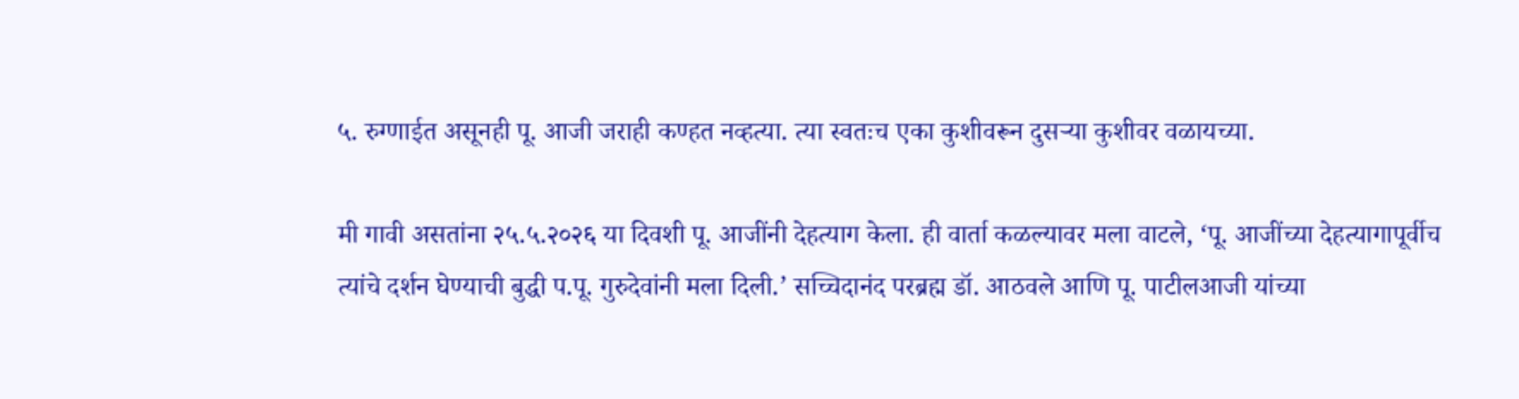५. रुग्णाईत असूनही पू. आजी जराही कण्हत नव्हत्या. त्या स्वतःच एका कुशीवरून दुसर्‍या कुशीवर वळायच्या.

मी गावी असतांना २५.५.२०२६ या दिवशी पू. आजींनी देहत्याग केला. ही वार्ता कळल्यावर मला वाटले, ‘पू. आजींच्या देहत्यागापूर्वीच त्यांचे दर्शन घेण्याची बुद्धी प.पू. गुरुदेवांनी मला दिली.’ सच्चिदानंद परब्रह्म डॉ. आठवले आणि पू. पाटीलआजी यांच्या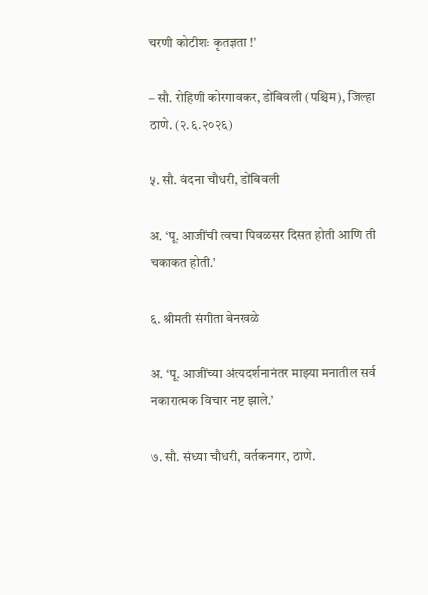चरणी कोटीशः कृतज्ञता !’

– सौ. रोहिणी कोरगावकर, डोंबिवली (पश्चिम), जिल्हा ठाणे. (२.६.२०२६)

५. सौ. वंदना चौधरी, डोंबिवली

अ. ‘पू. आजींची त्वचा पिवळसर दिसत होती आणि ती चकाकत होती.’

६. श्रीमती संगीता बेनखळे

अ. ‘पू. आजींच्या अंत्यदर्शनानंतर माझ्या मनातील सर्व नकारात्मक विचार नष्ट झाले.’

७. सौ. संध्या चौधरी, वर्तकनगर, ठाणे.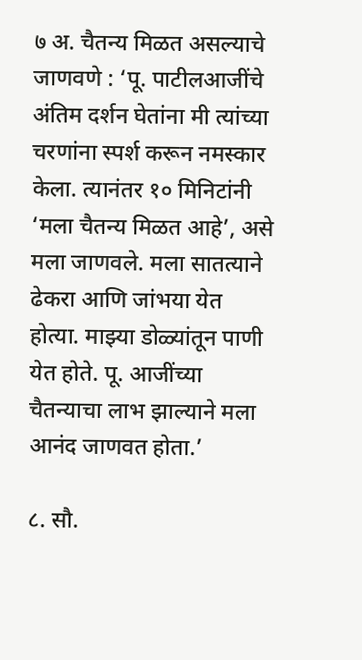७ अ. चैतन्य मिळत असल्याचे जाणवणे : ‘पू. पाटीलआजींचे अंतिम दर्शन घेतांना मी त्यांच्या चरणांना स्पर्श करून नमस्कार केला. त्यानंतर १० मिनिटांनी ‘मला चैतन्य मिळत आहे’, असे मला जाणवले. मला सातत्याने ढेकरा आणि जांभया येत होत्या. माझ्या डोळ्यांतून पाणी येत होते. पू. आजींच्या चैतन्याचा लाभ झाल्याने मला आनंद जाणवत होता.’

८. सौ.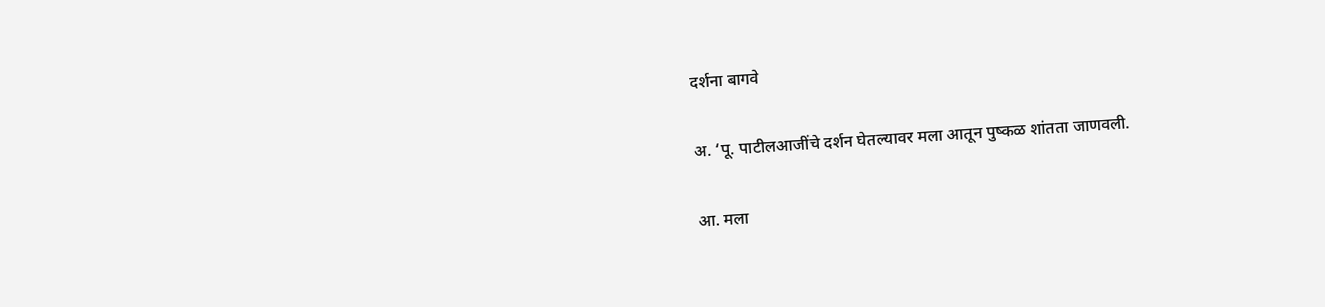दर्शना बागवे

अ. ‘पू. पाटीलआजींचे दर्शन घेतल्यावर मला आतून पुष्कळ शांतता जाणवली.

आ. मला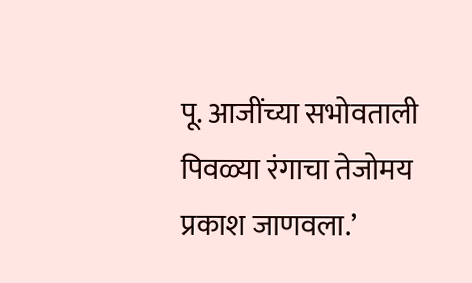पू. आजींच्या सभोवताली पिवळ्या रंगाचा तेजोमय प्रकाश जाणवला.’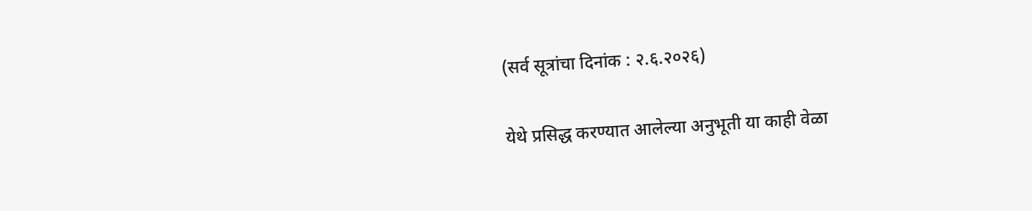(सर्व सूत्रांचा दिनांक : २.६.२०२६)

येथे प्रसिद्ध करण्यात आलेल्या अनुभूती या काही वेळा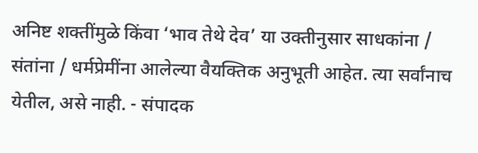अनिष्ट शक्तींमुळे किंवा ‘भाव तेथे देव’ या उक्तीनुसार साधकांना / संतांना / धर्मप्रेमींना आलेल्या वैयक्तिक अनुभूती आहेत. त्या सर्वांनाच येतील, असे नाही. - संपादक